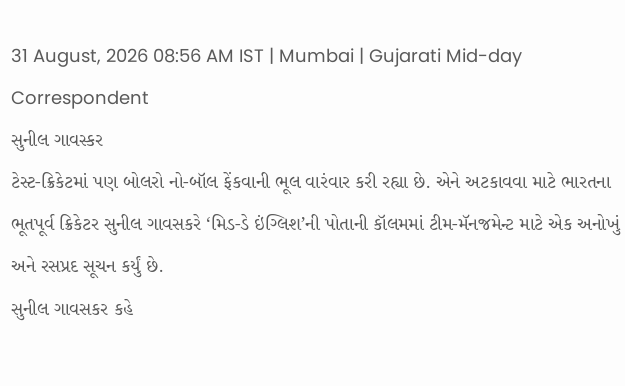31 August, 2026 08:56 AM IST | Mumbai | Gujarati Mid-day Correspondent
સુનીલ ગાવસ્કર
ટેસ્ટ-ક્રિકેટમાં પણ બોલરો નો-બૉલ ફેંકવાની ભૂલ વારંવાર કરી રહ્યા છે. એને અટકાવવા માટે ભારતના ભૂતપૂર્વ ક્રિકેટર સુનીલ ગાવસકરે ‘મિડ-ડે ઇંગ્લિશ’ની પોતાની કૉલમમાં ટીમ-મૅનજમેન્ટ માટે એક અનોખું અને રસપ્રદ સૂચન કર્યું છે.
સુનીલ ગાવસકર કહે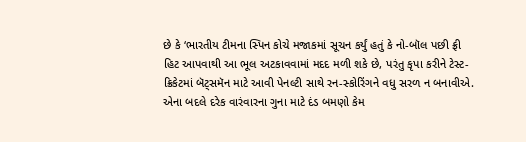છે કે ‘ભારતીય ટીમના સ્પિન કોચે મજાકમાં સૂચન કર્યું હતું કે નો-બૉલ પછી ફ્રી હિટ આપવાથી આ ભૂલ અટકાવવામાં મદદ મળી શકે છે, પરંતુ કૃપા કરીને ટેસ્ટ-ક્રિકેટમાં બૅટ્સમૅન માટે આવી પેનલ્ટી સાથે રન-સ્કોરિંગને વધુ સરળ ન બનાવીએ. એના બદલે દરેક વારંવારના ગુના માટે દંડ બમણો કેમ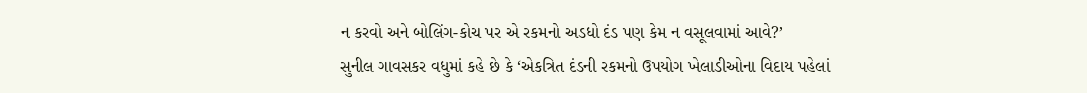ન કરવો અને બોલિંગ-કોચ પર એ રકમનો અડધો દંડ પણ કેમ ન વસૂલવામાં આવે?’
સુનીલ ગાવસકર વધુમાં કહે છે કે ‘એકત્રિત દંડની રકમનો ઉપયોગ ખેલાડીઓના વિદાય પહેલાં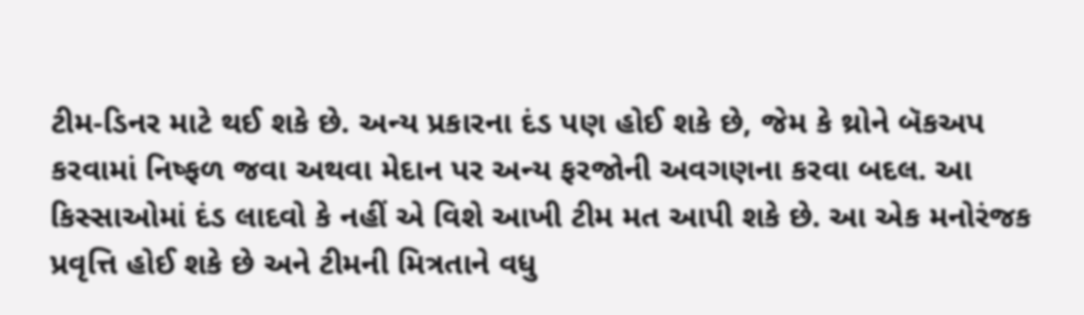ટીમ-ડિનર માટે થઈ શકે છે. અન્ય પ્રકારના દંડ પણ હોઈ શકે છે, જેમ કે થ્રોને બૅકઅપ કરવામાં નિષ્ફળ જવા અથવા મેદાન પર અન્ય ફરજોની અવગણના કરવા બદલ. આ કિસ્સાઓમાં દંડ લાદવો કે નહીં એ વિશે આખી ટીમ મત આપી શકે છે. આ એક મનોરંજક પ્રવૃત્તિ હોઈ શકે છે અને ટીમની મિત્રતાને વધુ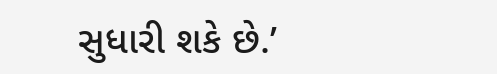સુધારી શકે છે.’